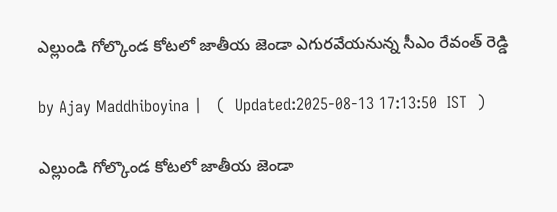ఎల్లుండి గోల్కొండ కోటలో జాతీయ జెండా ఎగురవేయనున్న సీఎం రేవంత్ రెడ్డి

by Ajay Maddhiboyina |   (  Updated:2025-08-13 17:13:50  IST  )

ఎల్లుండి గోల్కొండ కోటలో జాతీయ జెండా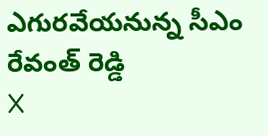ఎగురవేయనున్న సీఎం రేవంత్ రెడ్డి
X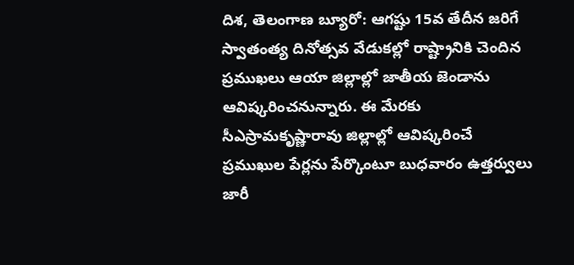దిశ, తెలంగాణ బ్యూరో: ఆగష్టు 15వ తేదీన జరిగే స్వాతంత్య దినోత్సవ వేడుకల్లో రాష్ట్రానికి చెందిన ప్రముఖలు ఆయా జిల్లాల్లో జాతీయ జెండాను ఆవిష్కరించనున్నారు. ఈ మేరకు సీఎస్రామకృష్ణారావు జిల్లాల్లో ఆవిష్కరించే ప్రముఖుల పేర్లను పేర్కొంటూ బుధవారం ఉత్తర్వులు జారీ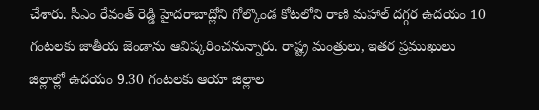చేశారు. సీఎం రేవంత్ రెడ్డి హైదరాబాద్లోని గోల్కొండ కోటలోని రాణి మహాల్ దగ్గర ఉదయం 10 గంటలకు జాతీయ జెండాను ఆవిష్కరించనున్నారు. రాష్ట్ర మంత్రులు, ఇతర ప్రముఖులు జిల్లాల్లో ఉదయం 9.30 గంటలకు ఆయా జిల్లాల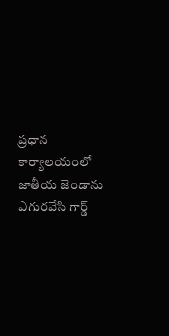ప్రధాన కార్యాలయంలో జాతీయ జెండాను ఎగురవేసి గార్డ్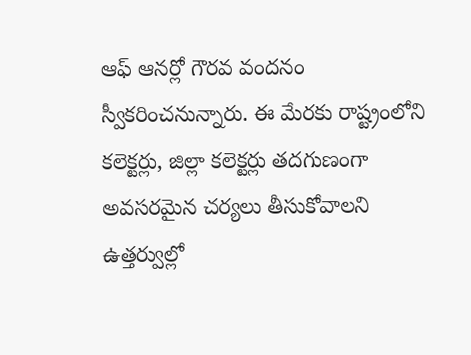ఆఫ్ ఆనర్లో గౌరవ వందనం స్వీకరించనున్నారు. ఈ మేరకు రాష్ట్రంలోని కలెక్టర్లు, జిల్లా కలెక్టర్లు తదగుణంగా అవసరమైన చర్యలు తీసుకోవాలని ఉత్తర్వుల్లో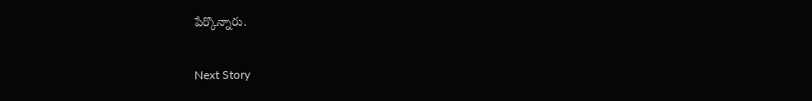పేర్కొన్నారు.

Next Story